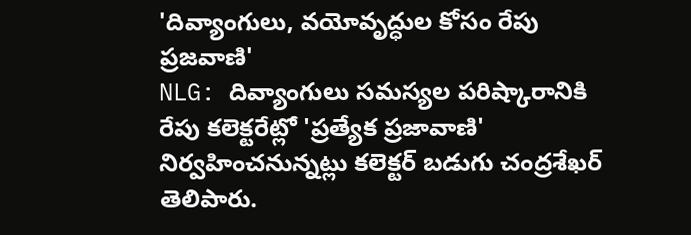'దివ్యాంగులు, వయోవృద్ధుల కోసం రేపు ప్రజవాణి'
NLG: దివ్యాంగులు సమస్యల పరిష్కారానికి రేపు కలెక్టరేట్లో 'ప్రత్యేక ప్రజావాణి' నిర్వహించనున్నట్లు కలెక్టర్ బడుగు చంద్రశేఖర్ తెలిపారు.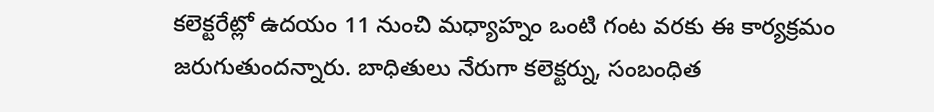కలెక్టరేట్లో ఉదయం 11 నుంచి మధ్యాహ్నం ఒంటి గంట వరకు ఈ కార్యక్రమం జరుగుతుందన్నారు. బాధితులు నేరుగా కలెక్టర్ను, సంబంధిత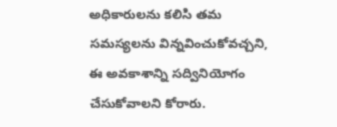అధికారులను కలిసి తమ సమస్యలను విన్నవించుకోవచ్చని, ఈ అవకాశాన్ని సద్వినియోగం చేసుకోవాలని కోరారు.